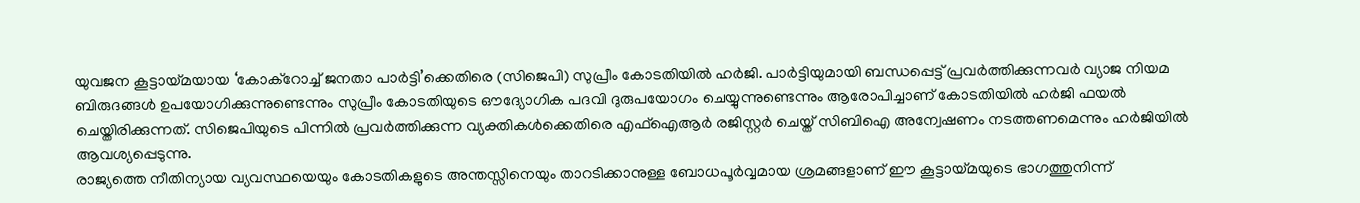യുവജന കൂട്ടായ്മയായ ‘കോക്റോച്ച് ജനതാ പാർട്ടി’ക്കെതിരെ (സിജെപി) സുപ്രീം കോടതിയിൽ ഹർജി. പാർട്ടിയുമായി ബന്ധപ്പെട്ട് പ്രവർത്തിക്കുന്നവർ വ്യാജ നിയമ ബിരുദങ്ങൾ ഉപയോഗിക്കുന്നുണ്ടെന്നും സുപ്രീം കോടതിയുടെ ഔദ്യോഗിക പദവി ദുരുപയോഗം ചെയ്യുന്നുണ്ടെന്നും ആരോപിച്ചാണ് കോടതിയിൽ ഹർജി ഫയൽ ചെയ്തിരിക്കുന്നത്. സിജെപിയുടെ പിന്നിൽ പ്രവർത്തിക്കുന്ന വ്യക്തികൾക്കെതിരെ എഫ്ഐആർ രജിസ്റ്റർ ചെയ്ത് സിബിഐ അന്വേഷണം നടത്തണമെന്നും ഹർജിയിൽ ആവശ്യപ്പെടുന്നു.
രാജ്യത്തെ നീതിന്യായ വ്യവസ്ഥയെയും കോടതികളുടെ അന്തസ്സിനെയും താറടിക്കാനുള്ള ബോധപൂർവ്വമായ ശ്രമങ്ങളാണ് ഈ കൂട്ടായ്മയുടെ ഭാഗത്തുനിന്ന്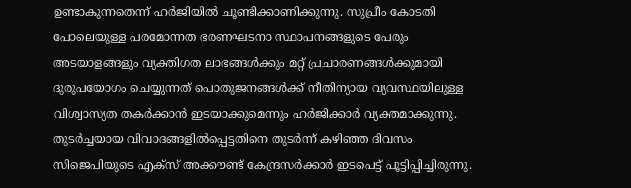ഉണ്ടാകുന്നതെന്ന് ഹർജിയിൽ ചൂണ്ടിക്കാണിക്കുന്നു. സുപ്രീം കോടതി പോലെയുള്ള പരമോന്നത ഭരണഘടനാ സ്ഥാപനങ്ങളുടെ പേരും അടയാളങ്ങളും വ്യക്തിഗത ലാഭങ്ങൾക്കും മറ്റ് പ്രചാരണങ്ങൾക്കുമായി ദുരുപയോഗം ചെയ്യുന്നത് പൊതുജനങ്ങൾക്ക് നീതിന്യായ വ്യവസ്ഥയിലുള്ള വിശ്വാസ്യത തകർക്കാൻ ഇടയാക്കുമെന്നും ഹർജിക്കാർ വ്യക്തമാക്കുന്നു.
തുടർച്ചയായ വിവാദങ്ങളിൽപ്പെട്ടതിനെ തുടർന്ന് കഴിഞ്ഞ ദിവസം സിജെപിയുടെ എക്സ് അക്കൗണ്ട് കേന്ദ്രസർക്കാർ ഇടപെട്ട് പൂട്ടിപ്പിച്ചിരുന്നു.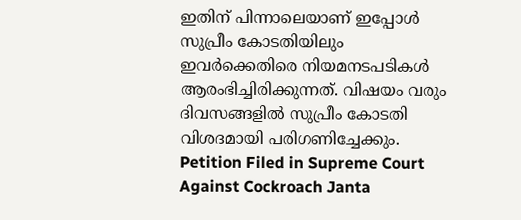ഇതിന് പിന്നാലെയാണ് ഇപ്പോൾ സുപ്രീം കോടതിയിലും ഇവർക്കെതിരെ നിയമനടപടികൾ ആരംഭിച്ചിരിക്കുന്നത്. വിഷയം വരും ദിവസങ്ങളിൽ സുപ്രീം കോടതി വിശദമായി പരിഗണിച്ചേക്കും.
Petition Filed in Supreme Court Against Cockroach Janta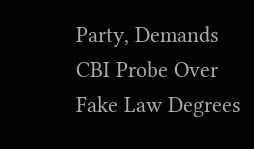Party, Demands CBI Probe Over Fake Law Degrees